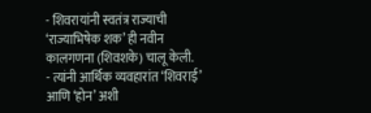- शिवरायांनी स्वतंत्र राज्याची ‘राज्याभिषेक शक’ ही नवीन कालगणना (शिवशके) चालू केली.
- त्यांनी आर्थिक व्यवहारांत ‘शिवराई’ आणि ‘होन’ अशी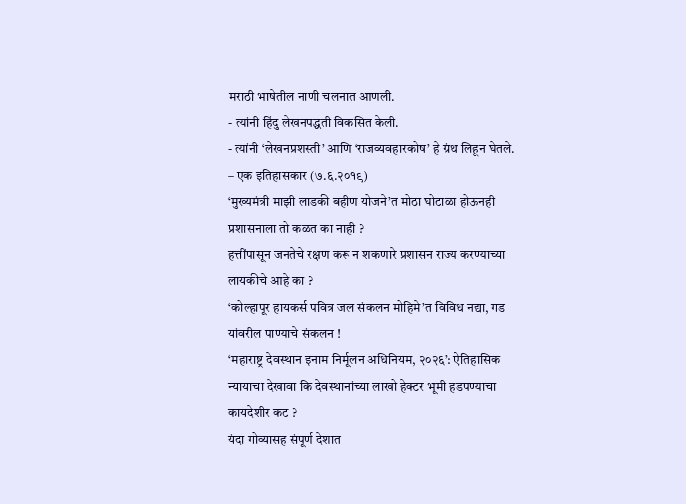मराठी भाषेतील नाणी चलनात आणली.
- त्यांनी हिंदु लेखनपद्धती विकसित केली.
- त्यांनी ‘लेखनप्रशस्ती’ आणि ‘राजव्यवहारकोष’ हे ग्रंथ लिहून घेतले.
– एक इतिहासकार (७.६.२०१९)
‘मुख्यमंत्री माझी लाडकी बहीण योजने’त मोठा घोटाळा होऊनही प्रशासनाला तो कळत का नाही ?
हत्तींपासून जनतेचे रक्षण करू न शकणारे प्रशासन राज्य करण्याच्या लायकीचे आहे का ?
‘कोल्हापूर हायकर्स पवित्र जल संकलन मोहिमे’त विविध नद्या, गड यांवरील पाण्याचे संकलन !
‘महाराष्ट्र देवस्थान इनाम निर्मूलन अधिनियम, २०२६’: ऐतिहासिक न्यायाचा देखावा कि देवस्थानांच्या लाखो हेक्टर भूमी हडपण्याचा कायदेशीर कट ?
यंदा गोव्यासह संपूर्ण देशात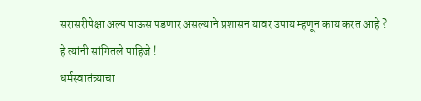सरासरीपेक्षा अल्प पाऊस पडणार असल्याने प्रशासन यावर उपाय म्हणून काय करत आहे ? हे त्यांनी सांगितले पाहिजे !
धर्मस्वातंत्र्याचा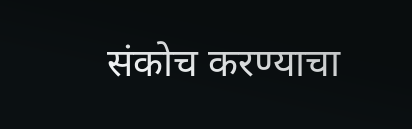संकोच करण्याचा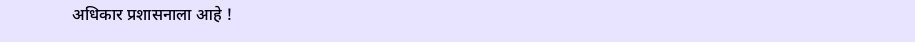अधिकार प्रशासनाला आहे !